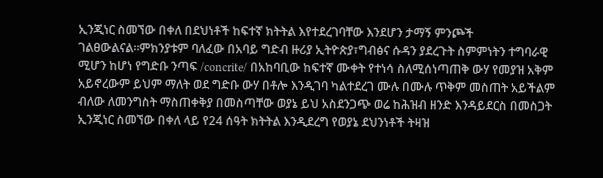ኢንጂነር ስመኘው በቀለ በደህነቶች ከፍተኛ ክትትል እየተደረገባቸው እንደሆን ታማኝ ምንጮች ገልፀውልናል።ምክንያቱም ባለፈው በአባይ ግድብ ዙሪያ ኢትዮጵያ፣ግብፅና ሱዳን ያደረጉት ስምምነትን ተግባራዊ ሚሆን ከሆነ የግድቡ ንጣፍ /concrite/ በአከባቢው ከፍተኛ ሙቀት የተነሳ ስለሚሰነጣጠቅ ውሃ የመያዝ አቅም አይኖረውም ይህም ማለት ወደ ግድቡ ውሃ በቶሎ እንዲገባ ካልተደረገ ሙሉ በሙሉ ጥቅም መስጠት አይችልም ብለው ለመንግስት ማስጠቀቅያ በመስጣቸው ወያኔ ይህ አስደንጋጭ ወሬ ከሕዝብ ዘንድ እንዳይደርስ በመስጋት ኢንጂነር ስመኘው በቀለ ላይ የ24 ሰዓት ክትትል እንዲደረግ የወያኔ ደህንነቶች ትዛዝ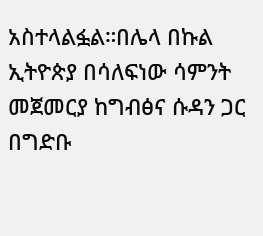አስተላልፏል።በሌላ በኩል ኢትዮጵያ በሳለፍነው ሳምንት መጀመርያ ከግብፅና ሱዳን ጋር በግድቡ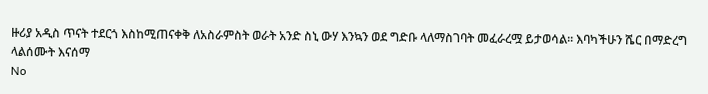ዙሪያ አዲስ ጥናት ተደርጎ እስከሚጠናቀቅ ለአስራምስት ወራት አንድ ስኒ ውሃ እንኳን ወደ ግድቡ ላለማስገባት መፈራረሟ ይታወሳል፡፡ እባካችሁን ሼር በማድረግ ላልሰሙት እናሰማ
No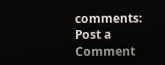comments:
Post a Comment